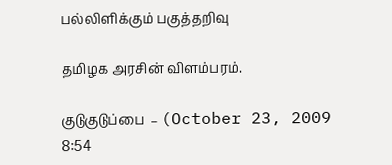பல்லிளிக்கும் பகுத்தறிவு

தமிழக அரசின் விளம்பரம்.

குடுகுடுப்பை  – (October 23, 2009 8:54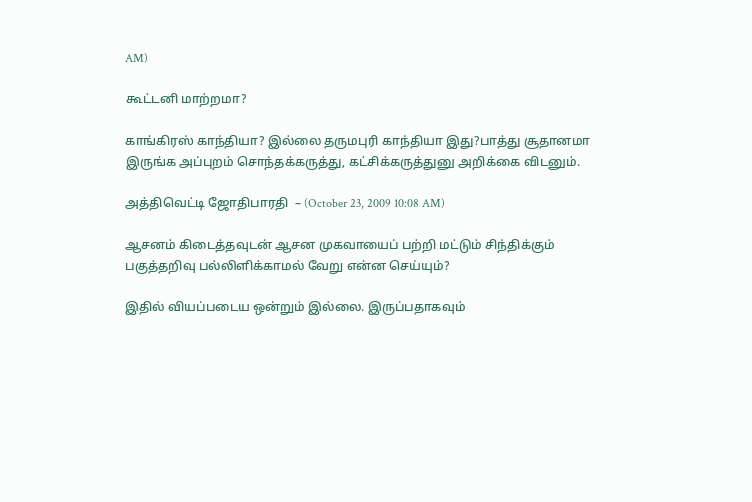AM)

கூட்டனி மாற்றமா?

காங்கிரஸ் காந்தியா? இல்லை தருமபுரி காந்தியா இது?பாத்து சூதானமா இருங்க அப்புறம் சொந்தக்கருத்து, கட்சிக்கருத்துனு அறிக்கை விடனும்.

அத்திவெட்டி ஜோதிபாரதி  – (October 23, 2009 10:08 AM)

ஆசனம் கிடைத்தவுடன் ஆசன முகவாயைப் பற்றி மட்டும் சிந்திக்கும் பகுத்தறிவு பல்லிளிக்காமல் வேறு என்ன செய்யும்?

இதில் வியப்படைய ஒன்றும் இல்லை. இருப்பதாகவும்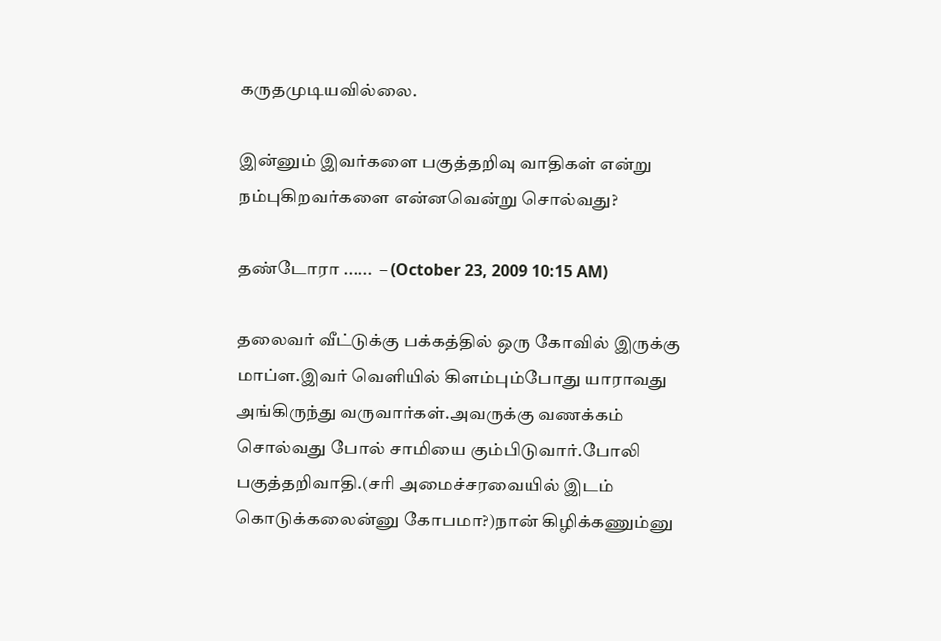கருதமுடியவில்லை.

இன்னும் இவர்களை பகுத்தறிவு வாதிகள் என்று நம்புகிறவர்களை என்னவென்று சொல்வது?

தண்டோரா ......  – (October 23, 2009 10:15 AM)

தலைவர் வீட்டுக்கு பக்கத்தில் ஒரு கோவில் இருக்கு மாப்ள.இவர் வெளியில் கிளம்பும்போது யாராவது அங்கிருந்து வருவார்கள்.அவருக்கு வணக்கம் சொல்வது போல் சாமியை கும்பிடுவார்.போலி பகுத்தறிவாதி.(சரி அமைச்சரவையில் இடம் கொடுக்கலைன்னு கோபமா?)நான் கிழிக்கணும்னு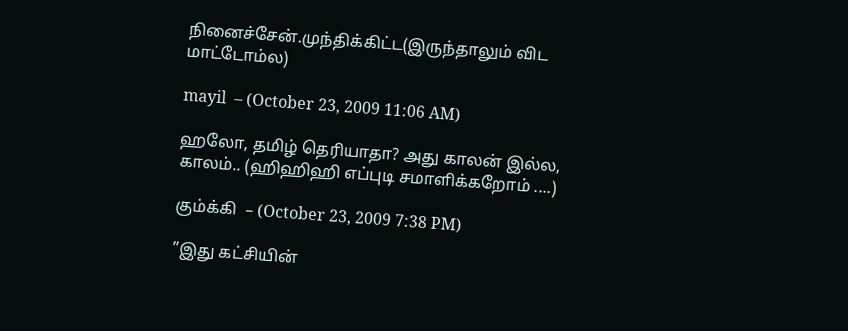நினைச்சேன்.முந்திக்கிட்ட(இருந்தாலும் விட மாட்டோம்ல)

mayil  – (October 23, 2009 11:06 AM)

ஹலோ, தமிழ் தெரியாதா? அது காலன் இல்ல, காலம்.. (ஹிஹிஹி எப்புடி சமாளிக்கறோம் ....)

கும்க்கி  – (October 23, 2009 7:38 PM)

”இது கட்சியின்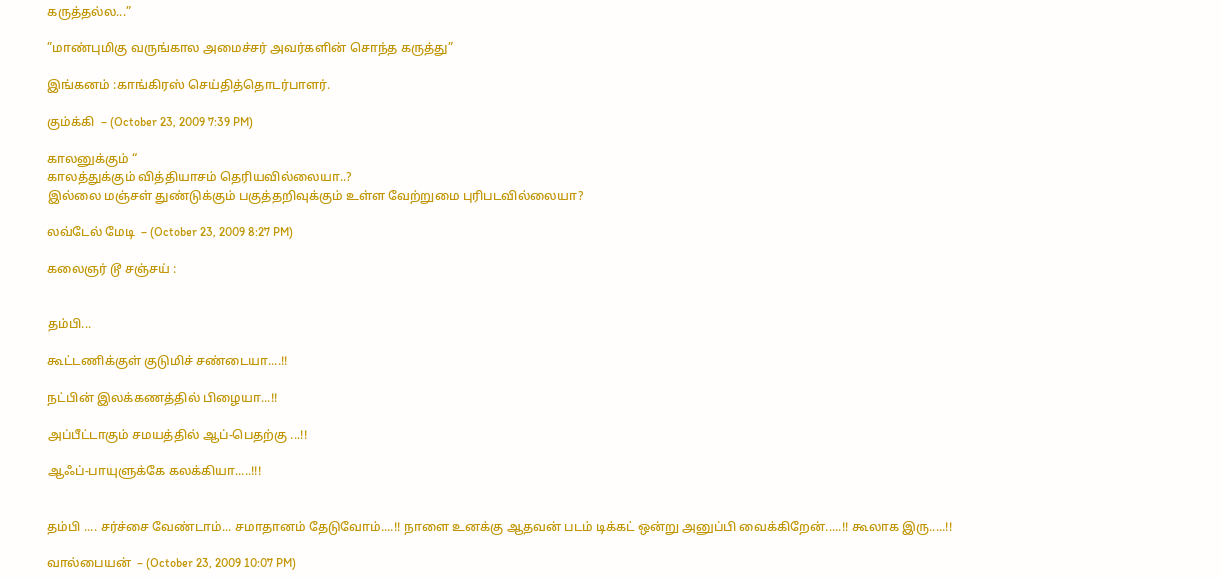கருத்தல்ல...”

”மாண்புமிகு வருங்கால அமைச்சர் அவர்களின் சொந்த கருத்து”

இங்கனம் :காங்கிரஸ் செய்தித்தொடர்பாளர்.

கும்க்கி  – (October 23, 2009 7:39 PM)

காலனுக்கும் “
காலத்துக்கும் வித்தியாசம் தெரியவில்லையா..?
இல்லை மஞ்சள் துண்டுக்கும் பகுத்தறிவுக்கும் உள்ள வேற்றுமை புரிபடவில்லையா?

லவ்டேல் மேடி  – (October 23, 2009 8:27 PM)

கலைஞர் டூ சஞ்சய் :


தம்பி...

கூட்டணிக்குள் குடுமிச் சண்டையா....!!

நட்பின் இலக்கணத்தில் பிழையா...!!

அப்பீட்டாகும் சமயத்தில் ஆப்-பெதற்கு ...!!

ஆஃப்-பாயுளுக்கே கலக்கியா.....!!!


தம்பி .... சர்ச்சை வேண்டாம்... சமாதானம் தேடுவோம்....!! நாளை உனக்கு ஆதவன் படம் டிக்கட் ஒன்று அனுப்பி வைக்கிறேன்.....!! கூலாக இரு.....!!

வால்பையன்  – (October 23, 2009 10:07 PM)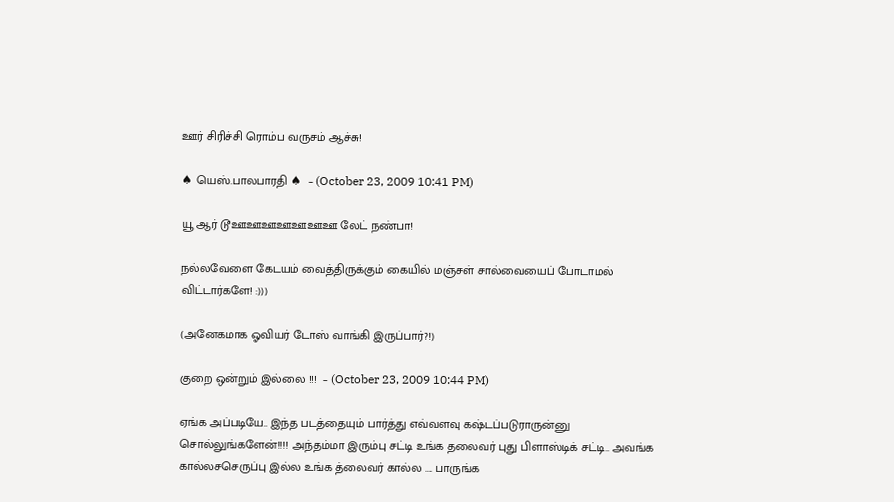ஊர் சிரிச்சி ரொம்ப வருசம் ஆச்சு!

♠ யெஸ்.பாலபாரதி ♠  – (October 23, 2009 10:41 PM)

யூ ஆர் டூஊஊஊஊஊஊஊ லேட் நண்பா!

நல்லவேளை கேடயம் வைத்திருக்கும் கையில் மஞ்சள் சால்வையைப் போடாமல் விட்டார்களே! :)))

(அனேகமாக ஓவியர் டோஸ் வாங்கி இருப்பார்?!)

குறை ஒன்றும் இல்லை !!!  – (October 23, 2009 10:44 PM)

ஏங்க அப்படியே.. இந்த படத்தையும் பார்த்து எவ்வளவு கஷ்டப்படுராருன்னு சொல்லுங்களேன்!!!! அந்தம்மா இரும்பு சட்டி உங்க தலைவர் புது பிளாஸ்டிக் சட்டி.. அவங்க கால்லசசெருப்பு இல்ல உங்க த்லைவர் கால்ல .... பாருங்க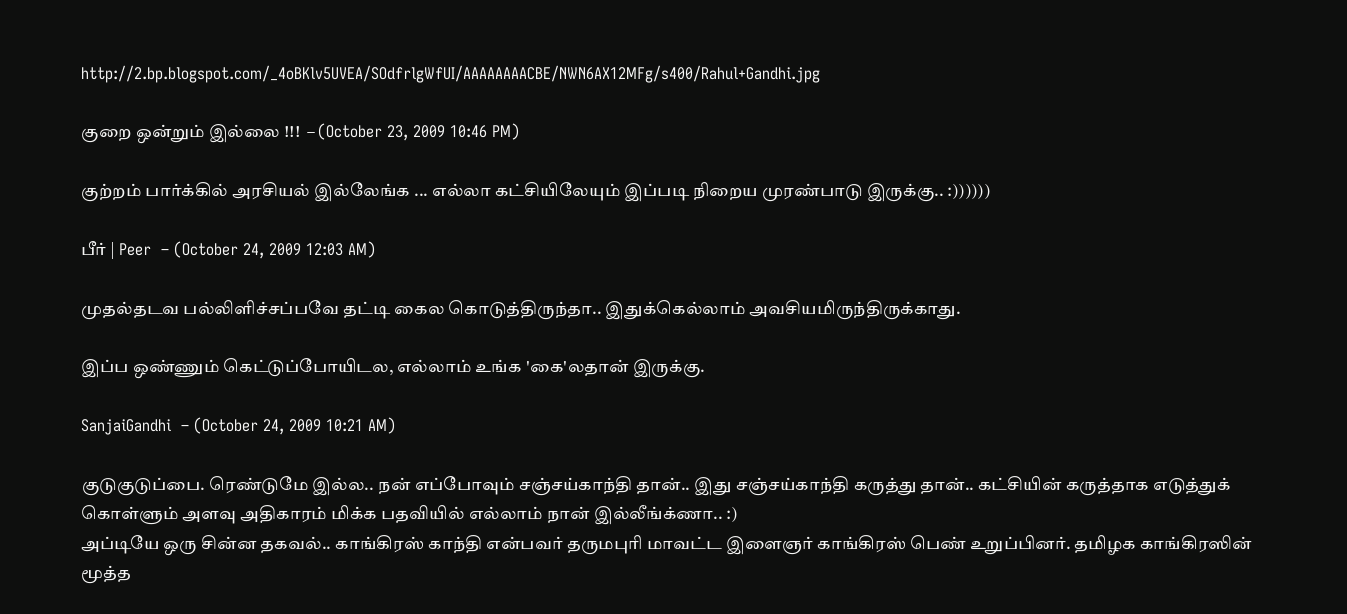http://2.bp.blogspot.com/_4oBKlv5UVEA/SOdfrlgWfUI/AAAAAAAACBE/NWN6AX12MFg/s400/Rahul+Gandhi.jpg

குறை ஒன்றும் இல்லை !!!  – (October 23, 2009 10:46 PM)

குற்றம் பார்க்கில் அரசியல் இல்லேங்க ... எல்லா கட்சியிலேயும் இப்படி நிறைய முரண்பாடு இருக்கு.. :))))))

பீர் | Peer  – (October 24, 2009 12:03 AM)

முதல்தடவ பல்லிளிச்சப்பவே தட்டி கைல கொடுத்திருந்தா.. இதுக்கெல்லாம் அவசியமிருந்திருக்காது.

இப்ப ஒண்ணும் கெட்டுப்போயிடல, எல்லாம் உங்க 'கை'லதான் இருக்கு.

SanjaiGandhi  – (October 24, 2009 10:21 AM)

குடுகுடுப்பை. ரெண்டுமே இல்ல.. நன் எப்போவும் சஞ்சய்காந்தி தான்.. இது சஞ்சய்காந்தி கருத்து தான்.. கட்சியின் கருத்தாக எடுத்துக் கொள்ளும் அளவு அதிகாரம் மிக்க பதவியில் எல்லாம் நான் இல்லீங்க்ணா.. :)
அப்டியே ஒரு சின்ன தகவல்.. காங்கிரஸ் காந்தி என்பவர் தருமபுரி மாவட்ட இளைஞர் காங்கிரஸ் பெண் உறுப்பினர். தமிழக காங்கிரஸின் மூத்த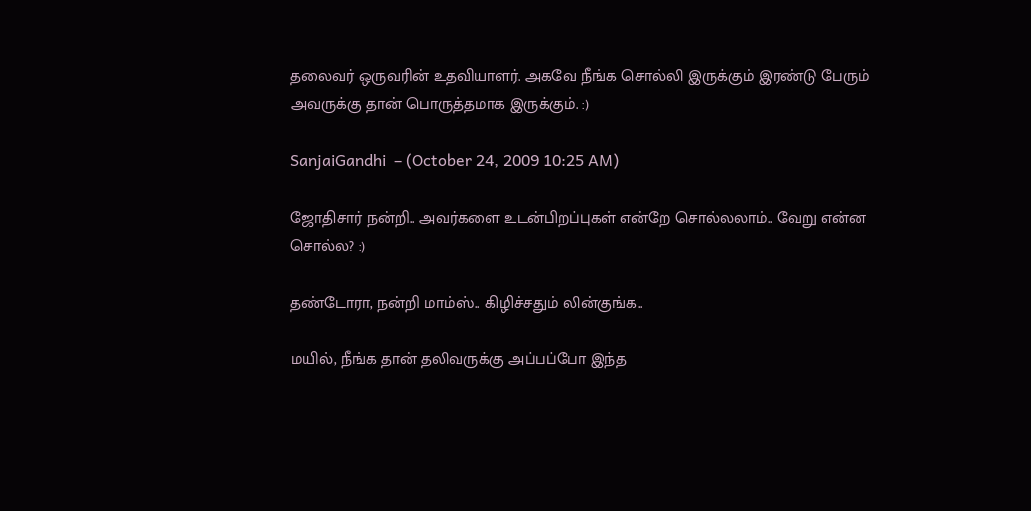தலைவர் ஒருவரின் உதவியாளர். அகவே நீங்க சொல்லி இருக்கும் இரண்டு பேரும் அவருக்கு தான் பொருத்தமாக இருக்கும். :)

SanjaiGandhi  – (October 24, 2009 10:25 AM)

ஜோதிசார் நன்றி.. அவர்களை உடன்பிறப்புகள் என்றே சொல்லலாம்.. வேறு என்ன சொல்ல? :)

தண்டோரா, நன்றி மாம்ஸ்.. கிழிச்சதும் லின்குங்க..

மயில், நீங்க தான் தலிவருக்கு அப்பப்போ இந்த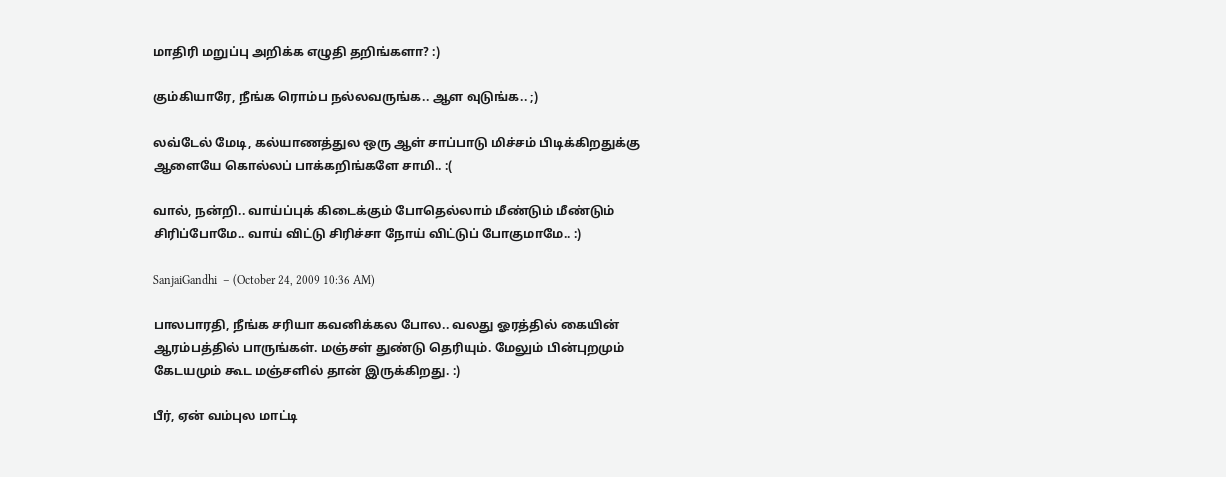மாதிரி மறுப்பு அறிக்க எழுதி தறிங்களா? :)

கும்கியாரே, நீங்க ரொம்ப நல்லவருங்க.. ஆள வுடுங்க.. ;)

லவ்டேல் மேடி, கல்யாணத்துல ஒரு ஆள் சாப்பாடு மிச்சம் பிடிக்கிறதுக்கு ஆளையே கொல்லப் பாக்கறிங்களே சாமி.. :(

வால், நன்றி.. வாய்ப்புக் கிடைக்கும் போதெல்லாம் மீண்டும் மீண்டும் சிரிப்போமே.. வாய் விட்டு சிரிச்சா நோய் விட்டுப் போகுமாமே.. :)

SanjaiGandhi  – (October 24, 2009 10:36 AM)

பாலபாரதி, நீங்க சரியா கவனிக்கல போல.. வலது ஓரத்தில் கையின் ஆரம்பத்தில் பாருங்கள். மஞ்சள் துண்டு தெரியும். மேலும் பின்புறமும் கேடயமும் கூட மஞ்சளில் தான் இருக்கிறது. :)

பீர், ஏன் வம்புல மாட்டி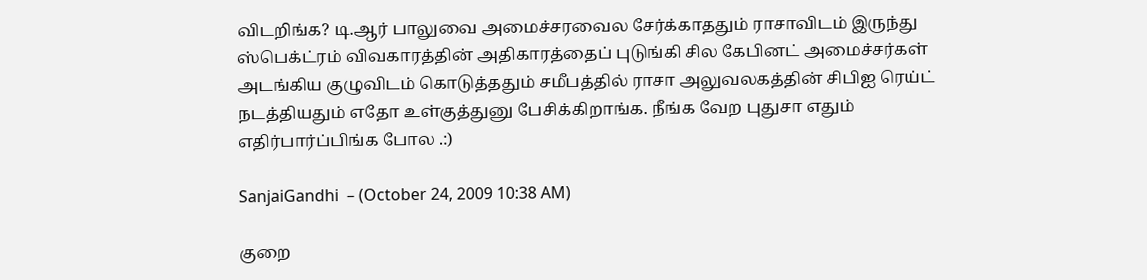விடறிங்க? டி.ஆர் பாலுவை அமைச்சரவைல சேர்க்காததும் ராசாவிடம் இருந்து ஸ்பெக்ட்ரம் விவகாரத்தின் அதிகாரத்தைப் புடுங்கி சில கேபினட் அமைச்சர்கள் அடங்கிய குழுவிடம் கொடுத்ததும் சமீபத்தில் ராசா அலுவலகத்தின் சிபிஐ ரெய்ட் நடத்தியதும் எதோ உள்குத்துனு பேசிக்கிறாங்க. நீங்க வேற புதுசா எதும் எதிர்பார்ப்பிங்க போல .:)

SanjaiGandhi  – (October 24, 2009 10:38 AM)

குறை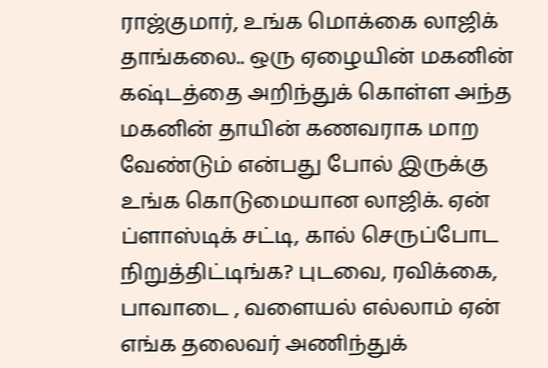ராஜ்குமார், உங்க மொக்கை லாஜிக் தாங்கலை.. ஒரு ஏழையின் மகனின் கஷ்டத்தை அறிந்துக் கொள்ள அந்த மகனின் தாயின் கணவராக மாற வேண்டும் என்பது போல் இருக்கு உங்க கொடுமையான லாஜிக். ஏன் ப்ளாஸ்டிக் சட்டி, கால் செருப்போட நிறுத்திட்டிங்க? புடவை, ரவிக்கை, பாவாடை , வளையல் எல்லாம் ஏன் எங்க தலைவர் அணிந்துக்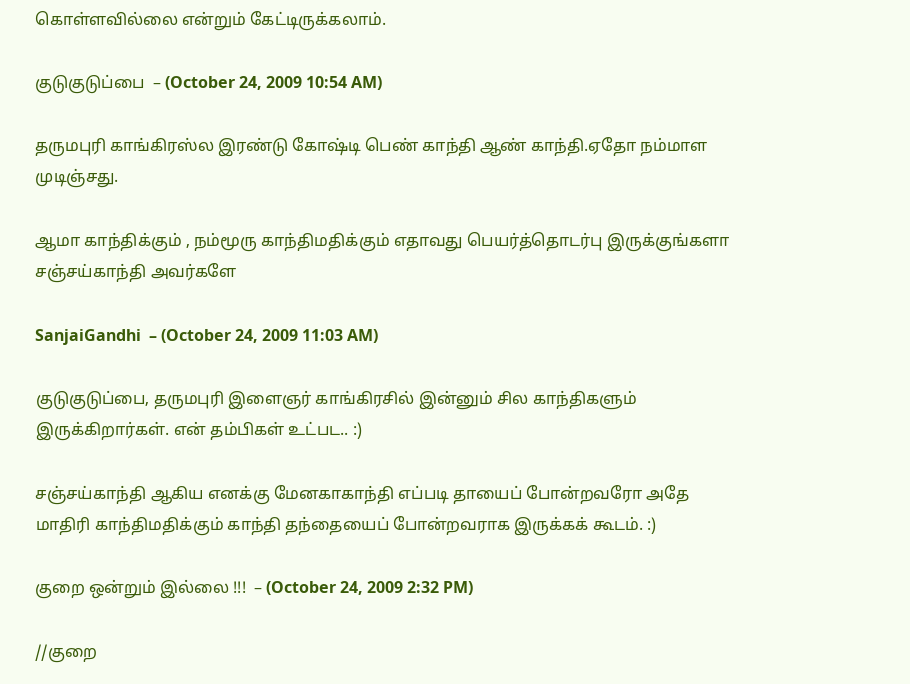கொள்ளவில்லை என்றும் கேட்டிருக்கலாம்.

குடுகுடுப்பை  – (October 24, 2009 10:54 AM)

தருமபுரி காங்கிரஸ்ல இரண்டு கோஷ்டி பெண் காந்தி ஆண் காந்தி.ஏதோ நம்மாள முடிஞ்சது.

ஆமா காந்திக்கும் , நம்மூரு காந்திமதிக்கும் எதாவது பெயர்த்தொடர்பு இருக்குங்களா சஞ்சய்காந்தி அவர்களே

SanjaiGandhi  – (October 24, 2009 11:03 AM)

குடுகுடுப்பை, தருமபுரி இளைஞர் காங்கிரசில் இன்னும் சில காந்திகளும் இருக்கிறார்கள். என் தம்பிகள் உட்பட.. :)

சஞ்சய்காந்தி ஆகிய எனக்கு மேனகாகாந்தி எப்படி தாயைப் போன்றவரோ அதே மாதிரி காந்திமதிக்கும் காந்தி தந்தையைப் போன்றவராக இருக்கக் கூடம். :)

குறை ஒன்றும் இல்லை !!!  – (October 24, 2009 2:32 PM)

//குறை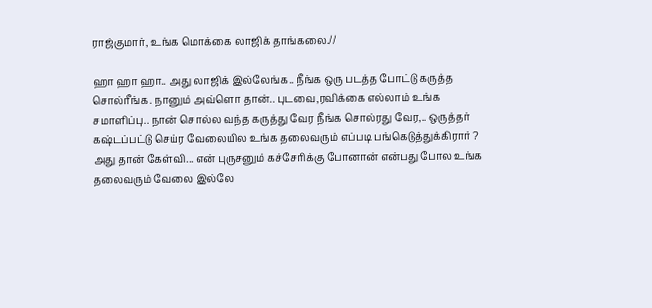ராஜ்குமார், உங்க மொக்கை லாஜிக் தாங்கலை.//

ஹா ஹா ஹா.. அது லாஜிக் இல்லேங்க.. நீங்க ஒரு படத்த போட்டு கருத்த சொல்ரீங்க. நானும் அவ்ளொ தான்.. புடவை,ரவிக்கை எல்லாம் உங்க சமாளிப்பு.. நான் சொல்ல வந்த கருத்து வேர நீங்க சொல்ரது வேர,.. ஒருத்தர் கஷ்டப்பட்டு செய்ர வேலையில உங்க தலைவரும் எப்படி பங்கெடுத்துக்கிரார் ? அது தான் கேள்வி... என் புருசனும் கச்சேரிக்கு போனான் என்பது போல உங்க தலைவரும் வேலை இல்லே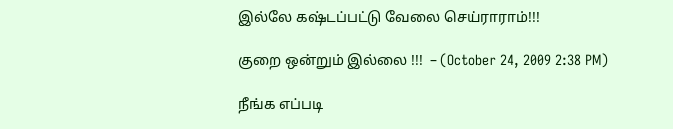இல்லே கஷ்டப்பட்டு வேலை செய்ராராம்!!!

குறை ஒன்றும் இல்லை !!!  – (October 24, 2009 2:38 PM)

நீங்க எப்படி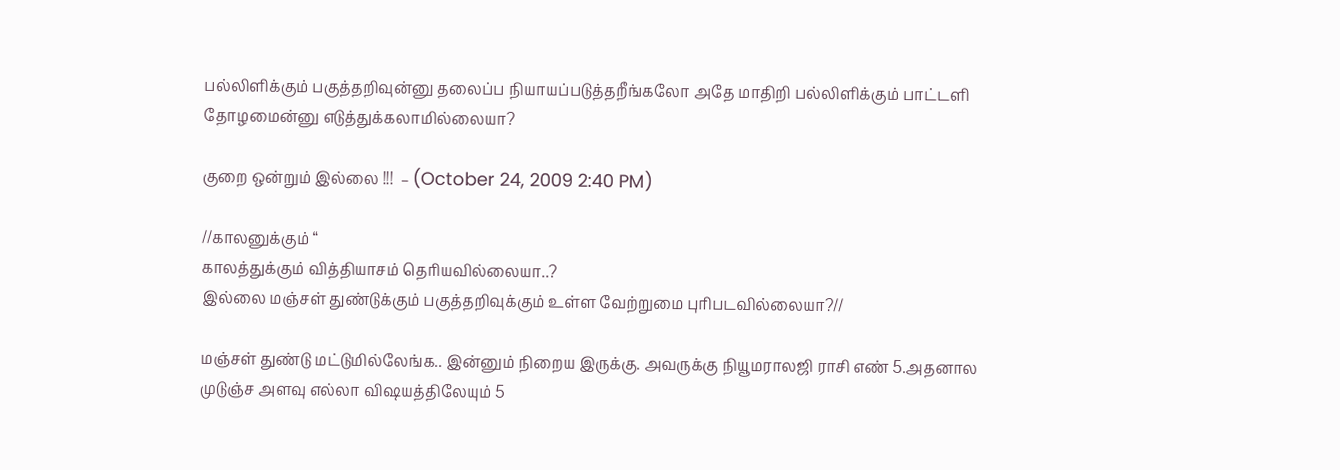பல்லிளிக்கும் பகுத்தறிவுன்னு தலைப்ப நியாயப்படுத்தறீங்கலோ அதே மாதிறி பல்லிளிக்கும் பாட்டளி தோழமைன்னு எடுத்துக்கலாமில்லையா?

குறை ஒன்றும் இல்லை !!!  – (October 24, 2009 2:40 PM)

//காலனுக்கும் “
காலத்துக்கும் வித்தியாசம் தெரியவில்லையா..?
இல்லை மஞ்சள் துண்டுக்கும் பகுத்தறிவுக்கும் உள்ள வேற்றுமை புரிபடவில்லையா?//

மஞ்சள் துண்டு மட்டுமில்லேங்க.. இன்னும் நிறைய இருக்கு. அவருக்கு நியூமராலஜி ராசி எண் 5.அதனால முடுஞ்ச அளவு எல்லா விஷயத்திலேயும் 5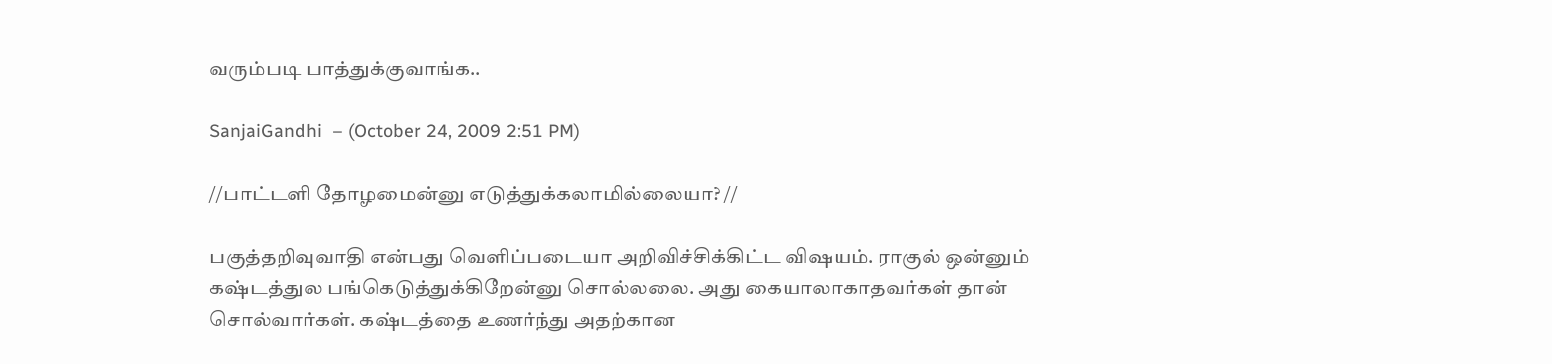வரும்படி பாத்துக்குவாங்க..

SanjaiGandhi  – (October 24, 2009 2:51 PM)

//பாட்டளி தோழமைன்னு எடுத்துக்கலாமில்லையா? //

பகுத்தறிவுவாதி என்பது வெளிப்படையா அறிவிச்சிக்கிட்ட விஷயம். ராகுல் ஒன்னும் கஷ்டத்துல பங்கெடுத்துக்கிறேன்னு சொல்லலை. அது கையாலாகாதவர்கள் தான் சொல்வார்கள். கஷ்டத்தை உணர்ந்து அதற்கான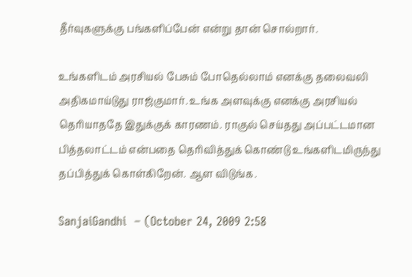தீர்வுகளுக்கு பங்களிப்பேன் என்று தான் சொல்றார்.

உங்களிடம் அரசியல் பேசும் போதெல்லாம் எனக்கு தலைவலி அதிகமாய்டுது ராஜ்குமார். உங்க அளவுக்கு எனக்கு அரசியல் தெரியாததே இதுக்குக் காரணம். ராகுல் செய்தது அப்பட்டமான பித்தலாட்டம் என்பதை தெரிவித்துக் கொண்டு உங்களிடமிருந்து தப்பித்துக் கொள்கிறேன். ஆள விடுங்க.

SanjaiGandhi  – (October 24, 2009 2:58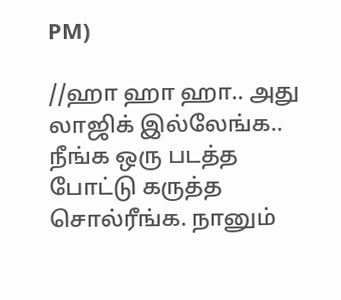PM)

//ஹா ஹா ஹா.. அது லாஜிக் இல்லேங்க.. நீங்க ஒரு படத்த போட்டு கருத்த சொல்ரீங்க. நானும்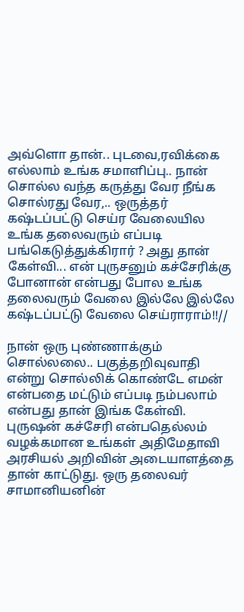அவ்ளொ தான்.. புடவை,ரவிக்கை எல்லாம் உங்க சமாளிப்பு.. நான் சொல்ல வந்த கருத்து வேர நீங்க சொல்ரது வேர,.. ஒருத்தர் கஷ்டப்பட்டு செய்ர வேலையில உங்க தலைவரும் எப்படி பங்கெடுத்துக்கிரார் ? அது தான் கேள்வி... என் புருசனும் கச்சேரிக்கு போனான் என்பது போல உங்க தலைவரும் வேலை இல்லே இல்லே கஷ்டப்பட்டு வேலை செய்ராராம்!!//

நான் ஒரு புண்ணாக்கும் சொல்லலை.. பகுத்தறிவுவாதி என்று சொல்லிக் கொண்டே எமன் என்பதை மட்டும் எப்படி நம்பலாம் என்பது தான் இங்க கேள்வி. புருஷன் கச்சேரி என்பதெல்லம் வழக்கமான உங்கள் அதிமேதாவி அரசியல் அறிவின் அடையாளத்தை தான் காட்டுது. ஒரு தலைவர் சாமானியனின்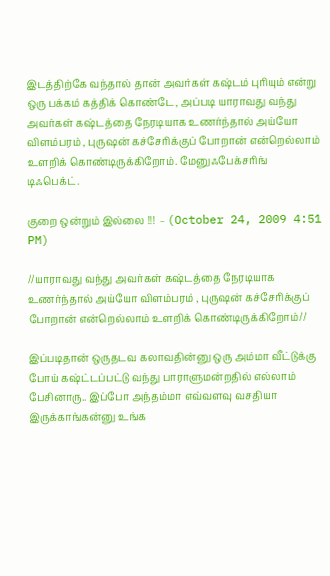இடத்திற்கே வந்தால் தான் அவர்கள் கஷ்டம் புரியும் என்று ஒரு பக்கம் கத்திக் கொண்டே, அப்படி யாராவது வந்து அவர்கள் கஷ்டத்தை நேரடியாக உணர்ந்தால் அய்யோ விளம்பரம் , புருஷன் கச்சேரிக்குப் போறான் என்றெல்லாம் உளறிக் கொண்டிருக்கிறோம். மேனுஃபேக்சரிங் டிஃபெக்ட்.

குறை ஒன்றும் இல்லை !!!  – (October 24, 2009 4:51 PM)

//யாராவது வந்து அவர்கள் கஷ்டத்தை நேரடியாக உணர்ந்தால் அய்யோ விளம்பரம் , புருஷன் கச்சேரிக்குப் போறான் என்றெல்லாம் உளறிக் கொண்டிருக்கிறோம்//

இப்படிதான் ஒருதடவ கலாவதின்னு ஒரு அம்மா வீட்டுக்கு போய் கஷ்ட்டப்பட்டு வந்து பாராளுமன்றதில் எல்லாம் பேசினாரு.. இப்போ அந்தம்மா எவ்வளவு வசதியா இருக்காங்கன்னு உங்க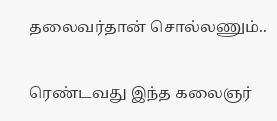தலைவர்தான் சொல்லணும்..


ரெண்டவது இந்த கலைஞர்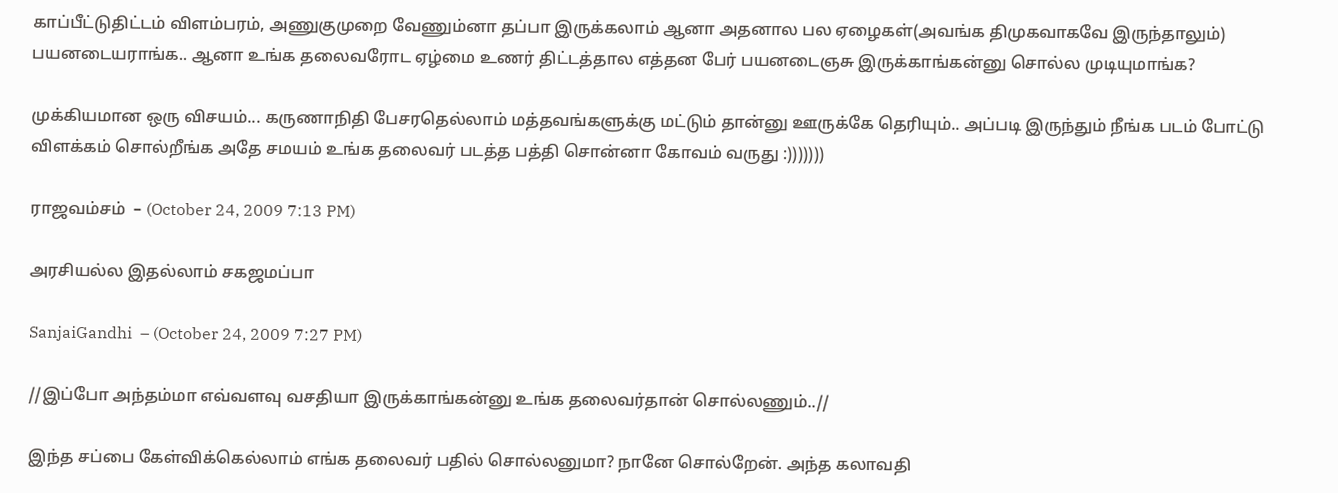காப்பீட்டுதிட்டம் விளம்பரம், அணுகுமுறை வேணும்னா தப்பா இருக்கலாம் ஆனா அதனால பல ஏழைகள்(அவங்க திமுகவாகவே இருந்தாலும்) பயனடையராங்க.. ஆனா உங்க தலைவரோட ஏழ்மை உணர் திட்டத்தால எத்தன பேர் பயனடைஞசு இருக்காங்கன்னு சொல்ல முடியுமாங்க?

முக்கியமான ஒரு விசயம்... கருணாநிதி பேசரதெல்லாம் மத்தவங்களுக்கு மட்டும் தான்னு ஊருக்கே தெரியும்.. அப்படி இருந்தும் நீங்க படம் போட்டு விளக்கம் சொல்றீங்க அதே சமயம் உங்க தலைவர் படத்த பத்தி சொன்னா கோவம் வருது :)))))))

ராஜவம்சம்  – (October 24, 2009 7:13 PM)

அரசியல்ல இதல்லாம் சகஜமப்பா

SanjaiGandhi  – (October 24, 2009 7:27 PM)

//இப்போ அந்தம்மா எவ்வளவு வசதியா இருக்காங்கன்னு உங்க தலைவர்தான் சொல்லணும்..//

இந்த சப்பை கேள்விக்கெல்லாம் எங்க தலைவர் பதில் சொல்லனுமா? நானே சொல்றேன். அந்த கலாவதி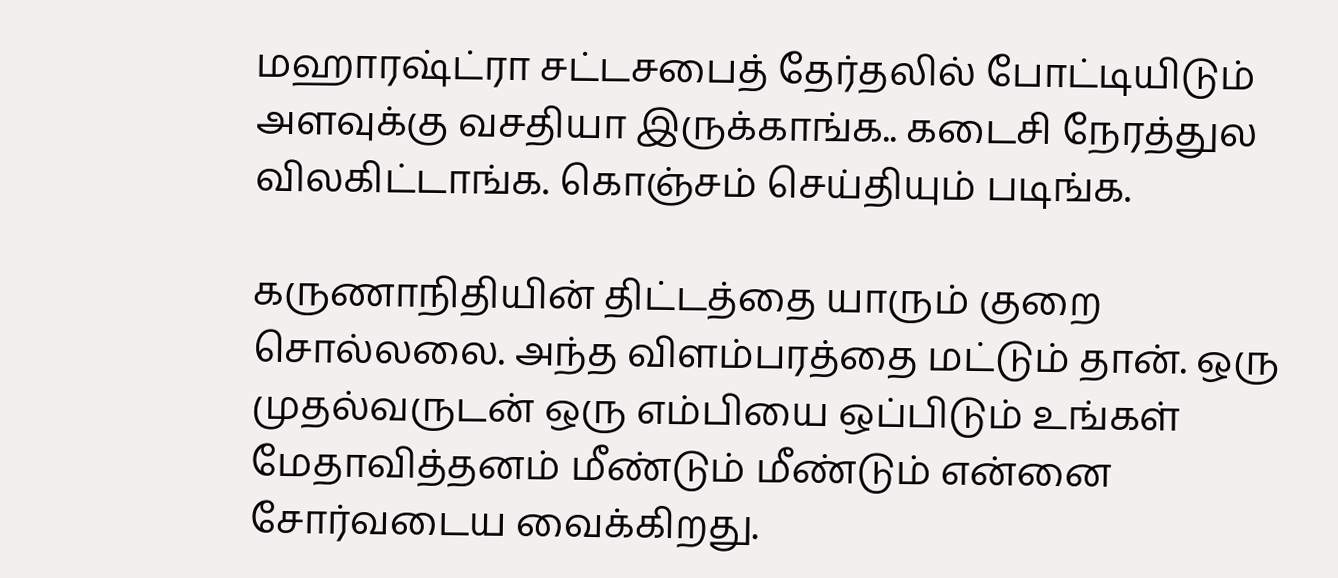மஹாரஷ்ட்ரா சட்டசபைத் தேர்தலில் போட்டியிடும் அளவுக்கு வசதியா இருக்காங்க.. கடைசி நேரத்துல விலகிட்டாங்க. கொஞ்சம் செய்தியும் படிங்க.

கருணாநிதியின் திட்டத்தை யாரும் குறை சொல்லலை. அந்த விளம்பரத்தை மட்டும் தான். ஒரு முதல்வருடன் ஒரு எம்பியை ஒப்பிடும் உங்கள் மேதாவித்தனம் மீண்டும் மீண்டும் என்னை சோர்வடைய வைக்கிறது.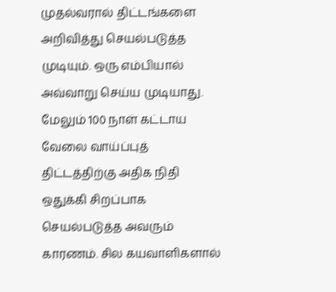முதல்வரால் திட்டங்களை அறிவித்து செயல்படுத்த முடியும். ஒரு எம்பியால் அவ்வாறு செய்ய முடியாது. மேலும் 100 நாள் கட்டாய வேலை வாய்ப்புத் திட்டத்திற்கு அதிக நிதி ஒதுக்கி சிறப்பாக செயல்படுத்த அவரும் காரணம். சில கயவாளிகளால்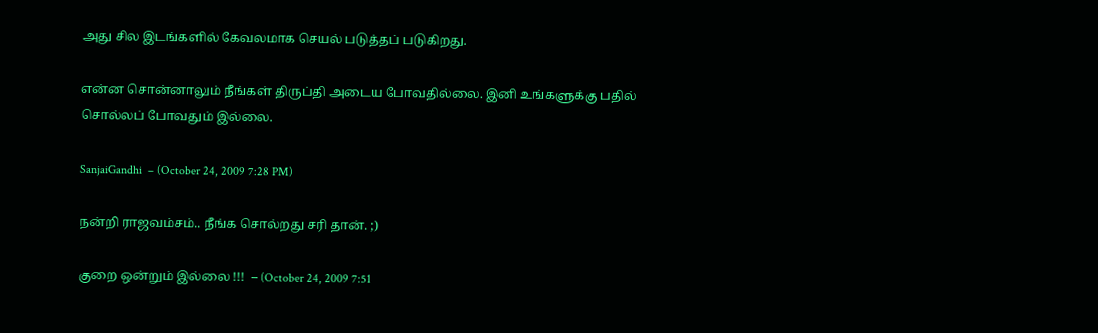அது சில இடங்களில் கேவலமாக செயல் படுத்தப் படுகிறது.

என்ன சொன்னாலும் நீங்கள் திருப்தி அடைய போவதில்லை. இனி உங்களுக்கு பதில் சொல்லப் போவதும் இல்லை.

SanjaiGandhi  – (October 24, 2009 7:28 PM)

நன்றி ராஜவம்சம்.. நீங்க சொல்றது சரி தான். ;)

குறை ஒன்றும் இல்லை !!!  – (October 24, 2009 7:51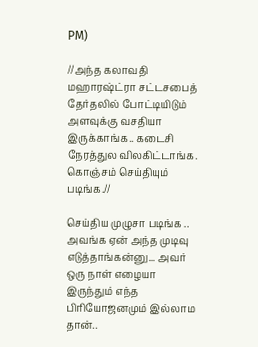PM)

//அந்த கலாவதி மஹாரஷ்ட்ரா சட்டசபைத் தேர்தலில் போட்டியிடும் அளவுக்கு வசதியா இருக்காங்க.. கடைசி நேரத்துல விலகிட்டாங்க. கொஞ்சம் செய்தியும் படிங்க.//

செய்திய முழுசா படிங்க .. அவங்க ஏன் அந்த முடிவு எடுத்தாங்கன்னு... அவர் ஒரு நாள் எழையா இருந்தும் எந்த பிரியோஜனமும் இல்லாம தான்..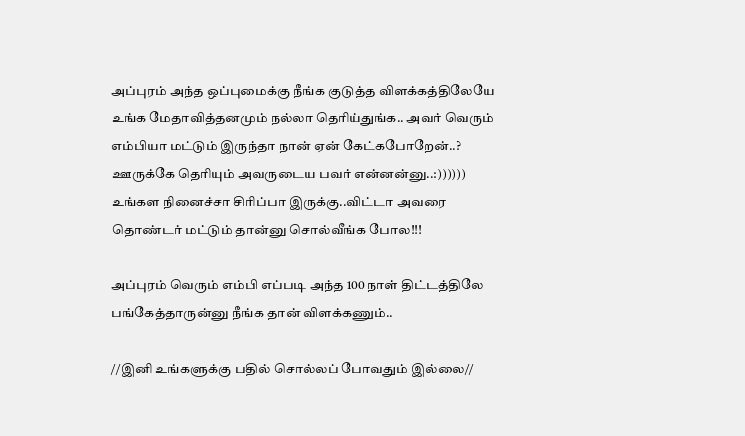அப்புரம் அந்த ஒப்புமைக்கு நீங்க குடுத்த விளக்கத்திலேயே உங்க மேதாவித்தனமும் நல்லா தெரிய்துங்க.. அவர் வெரும் எம்பியா மட்டும் இருந்தா நான் ஏன் கேட்கபோறேன்..? ஊருக்கே தெரியும் அவருடைய பவர் என்னன்னு..:)))))) உங்கள நினைச்சா சிரிப்பா இருக்கு..விட்டா அவரை தொண்டர் மட்டும் தான்னு சொல்வீங்க போல!!!

அப்புரம் வெரும் எம்பி எப்படி அந்த 100 நாள் திட்டத்திலே பங்கேத்தாருன்னு நீங்க தான் விளக்கணும்..

//இனி உங்களுக்கு பதில் சொல்லப் போவதும் இல்லை//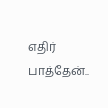எதிர் பாத்தேன்..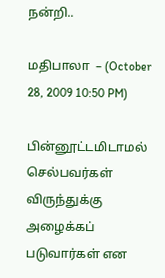நன்றி..

மதிபாலா  – (October 28, 2009 10:50 PM)

பின்னூட்டமிடாமல் செல்பவர்கள் விருந்துக்கு அழைக்கப் படுவார்கள் என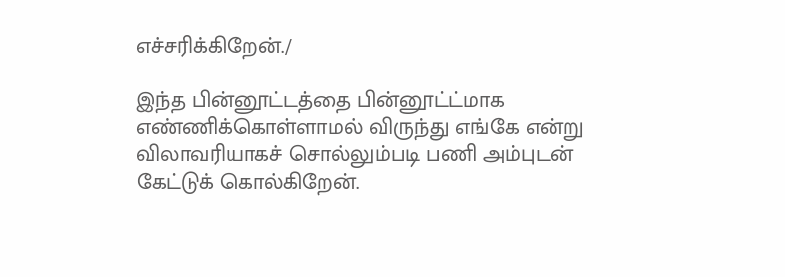எச்சரிக்கிறேன்./

இந்த பின்னூட்டத்தை பின்னூட்ட்மாக எண்ணிக்கொள்ளாமல் விருந்து எங்கே என்று விலாவரியாகச் சொல்லும்படி பணி அம்புடன் கேட்டுக் கொல்கிறேன்.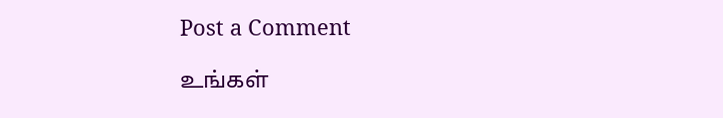Post a Comment

உங்கள்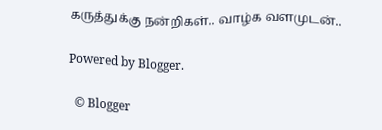கருத்துக்கு நன்றிகள்.. வாழ்க வளமுடன்..

Powered by Blogger.

  © Blogger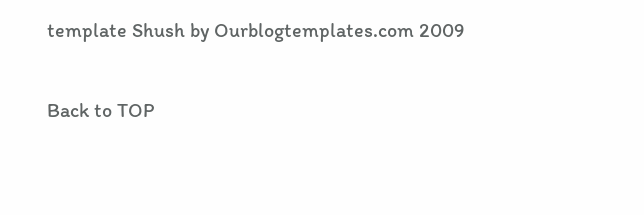template Shush by Ourblogtemplates.com 2009

Back to TOP